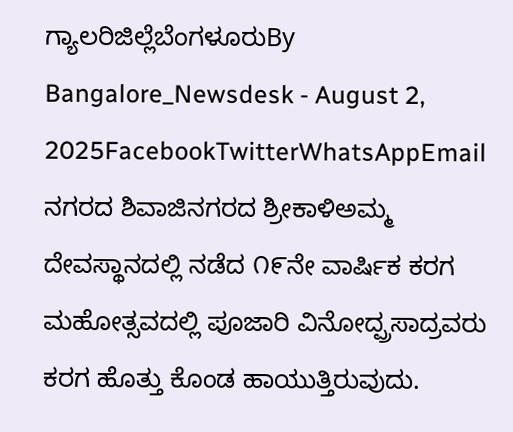ಗ್ಯಾಲರಿಜಿಲ್ಲೆಬೆಂಗಳೂರುBy Bangalore_Newsdesk - August 2, 2025FacebookTwitterWhatsAppEmail ನಗರದ ಶಿವಾಜಿನಗರದ ಶ್ರೀಕಾಳಿಅಮ್ಮ ದೇವಸ್ಥಾನದಲ್ಲಿ ನಡೆದ ೧೯ನೇ ವಾರ್ಷಿಕ ಕರಗ ಮಹೋತ್ಸವದಲ್ಲಿ ಪೂಜಾರಿ ವಿನೋದ್ಪ್ರಸಾದ್ರವರು ಕರಗ ಹೊತ್ತು ಕೊಂಡ ಹಾಯುತ್ತಿರುವುದು.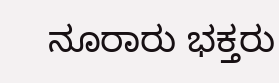ನೂರಾರು ಭಕ್ತರು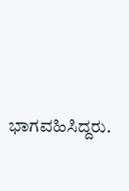ಭಾಗವಹಿಸಿದ್ದರು.